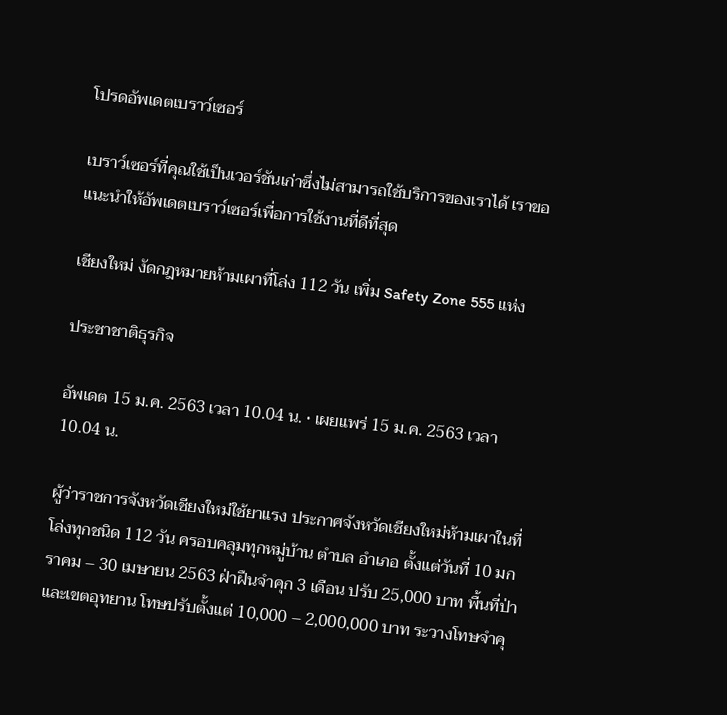โปรดอัพเดตเบราว์เซอร์

เบราว์เซอร์ที่คุณใช้เป็นเวอร์ชันเก่าซึ่งไม่สามารถใช้บริการของเราได้ เราขอแนะนำให้อัพเดตเบราว์เซอร์เพื่อการใช้งานที่ดีที่สุด

เชียงใหม่ งัดกฎหมายห้ามเผาที่โล่ง 112 วัน เพิ่ม Safety Zone 555 แห่ง

ประชาชาติธุรกิจ

อัพเดต 15 ม.ค. 2563 เวลา 10.04 น. • เผยแพร่ 15 ม.ค. 2563 เวลา 10.04 น.

ผู้ว่าราชการจังหวัดเชียงใหม่ใช้ยาแรง ประกาศจังหวัดเชียงใหม่ห้ามเผาในที่โล่งทุกชนิด 112 วัน ครอบคลุมทุกหมู่บ้าน ตำบล อำเภอ ตั้งแต่วันที่ 10 มกราคม – 30 เมษายน 2563 ฝ่าฝืนจำคุก 3 เดือน ปรับ 25,000 บาท พื้นที่ป่าและเขตอุทยาน โทษปรับตั้งแต่ 10,000 – 2,000,000 บาท ระวางโทษจำคุ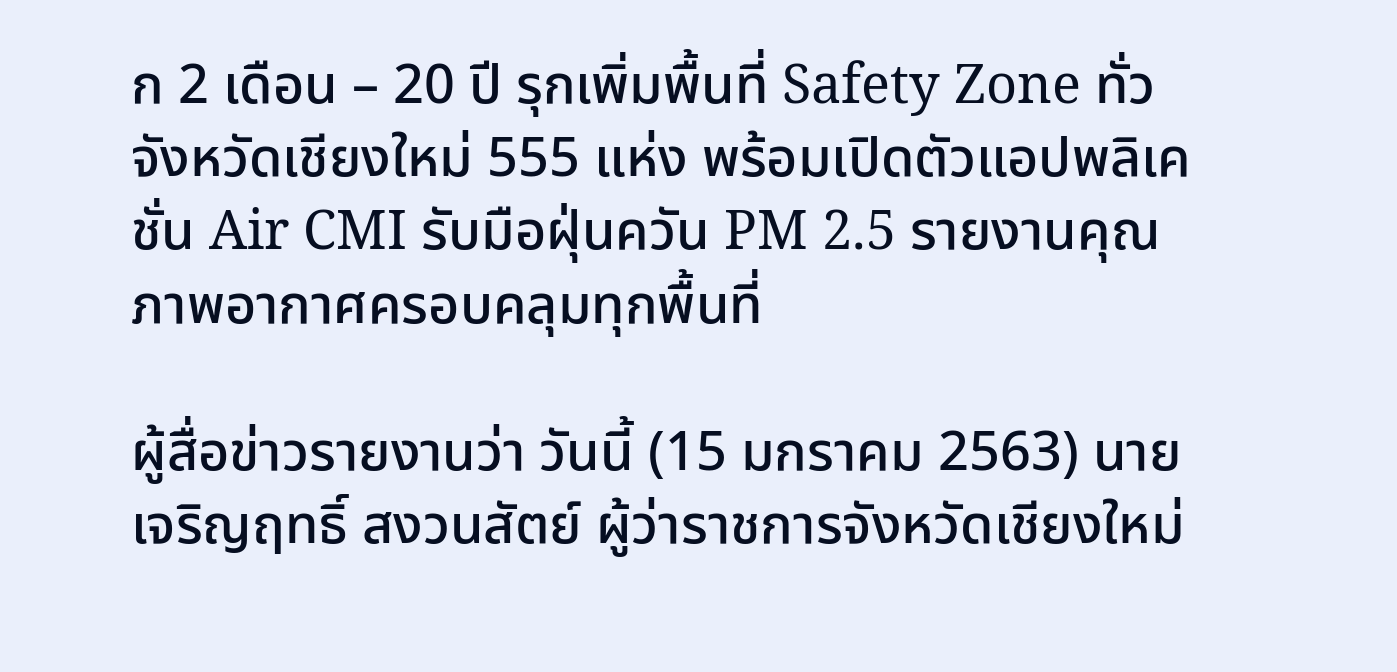ก 2 เดือน – 20 ปี รุกเพิ่มพื้นที่ Safety Zone ทั่วจังหวัดเชียงใหม่ 555 แห่ง พร้อมเปิดตัวแอปพลิเคชั่น Air CMI รับมือฝุ่นควัน PM 2.5 รายงานคุณภาพอากาศครอบคลุมทุกพื้นที่

ผู้สื่อข่าวรายงานว่า วันนี้ (15 มกราคม 2563) นายเจริญฤทธิ์ สงวนสัตย์ ผู้ว่าราชการจังหวัดเชียงใหม่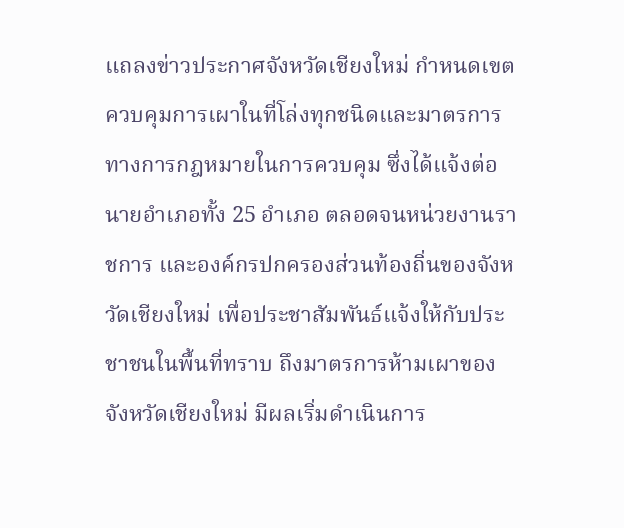แถลงข่าวประกาศจังหวัดเชียงใหม่ กำหนดเขตควบคุมการเผาในที่โล่งทุกชนิดและมาตรการทางการกฎหมายในการควบคุม ซึ่งได้แจ้งต่อนายอำเภอทั้ง 25 อำเภอ ตลอดจนหน่วยงานราชการ และองค์กรปกครองส่วนท้องถิ่นของจังหวัดเชียงใหม่ เพื่อประชาสัมพันธ์แจ้งให้กับประชาชนในพื้นที่ทราบ ถึงมาตรการห้ามเผาของจังหวัดเชียงใหม่ มีผลเริ่มดำเนินการ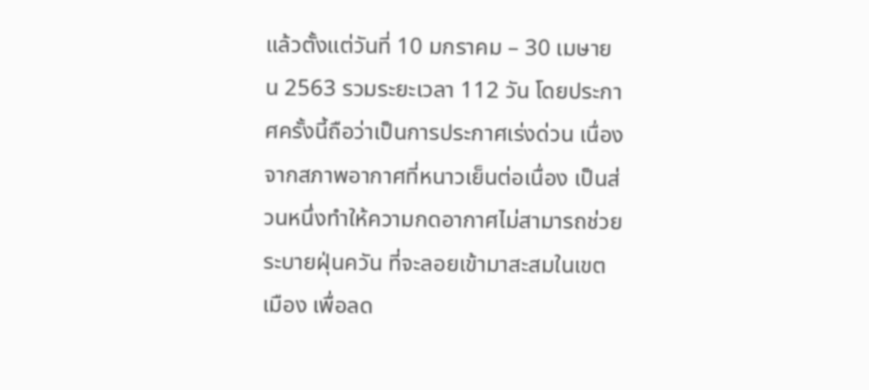แล้วตั้งแต่วันที่ 10 มกราคม – 30 เมษายน 2563 รวมระยะเวลา 112 วัน โดยประกาศครั้งนี้ถือว่าเป็นการประกาศเร่งด่วน เนื่องจากสภาพอากาศที่หนาวเย็นต่อเนื่อง เป็นส่วนหนึ่งทำให้ความกดอากาศไม่สามารถช่วยระบายฝุ่นควัน ที่จะลอยเข้ามาสะสมในเขตเมือง เพื่อลด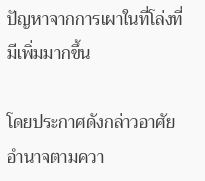ปัญหาจากการเผาในที่โล่งที่มีเพิ่มมากขึ้น

โดยประกาศดังกล่าวอาศัยอำนาจตามควา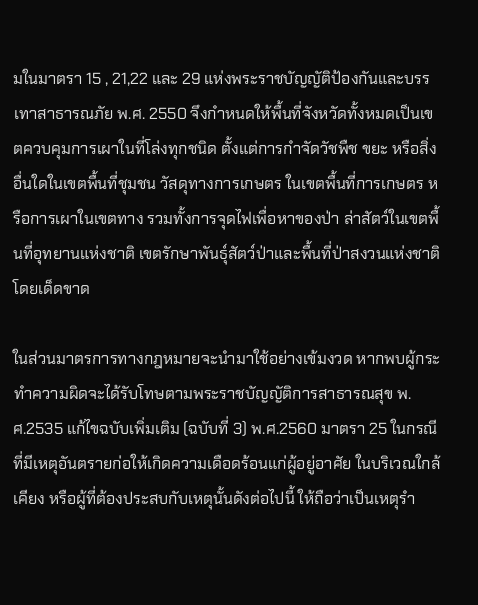มในมาตรา 15 , 21,22 และ 29 แห่งพระราชบัญญัติป้องกันและบรรเทาสาธารณภัย พ.ศ. 2550 จึงกำหนดให้พื้นที่จังหวัดทั้งหมดเป็นเขตควบคุมการเผาในที่โล่งทุกชนิด ตั้งแต่การกำจัดวัชพืช ขยะ หรือสิ่งอื่นใดในเขตพื้นที่ชุมชน วัสดุทางการเกษตร ในเขตพื้นที่การเกษตร หรือการเผาในเขตทาง รวมทั้งการจุดไฟเพื่อหาของป่า ล่าสัตว์ในเขตพื้นที่อุทยานแห่งชาติ เขตรักษาพันธุ์สัตว์ป่าและพื้นที่ป่าสงวนแห่งชาติโดยเด็ดขาด

ในส่วนมาตรการทางกฎหมายจะนำมาใช้อย่างเข้มงวด หากพบผู้กระทำความผิดจะได้รับโทษตามพระราชบัญญัติการสาธารณสุข พ.ศ.2535 แก้ไขฉบับเพิ่มเติม (ฉบับที่ 3) พ.ศ.2560 มาตรา 25 ในกรณีที่มีเหตุอันตรายก่อให้เกิดความเดือดร้อนแก่ผู้อยู่อาศัย ในบริเวณใกล้เคียง หรือผู้ที่ต้องประสบกับเหตุนั้นดังต่อไปนี้ ให้ถือว่าเป็นเหตุรำ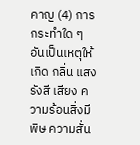คาญ (4) การกระทำใด ๆ อันเป็นเหตุให้เกิด กลิ่น แสง รังสี เสียง ความร้อนสิ่งมีพิษ ความสั่น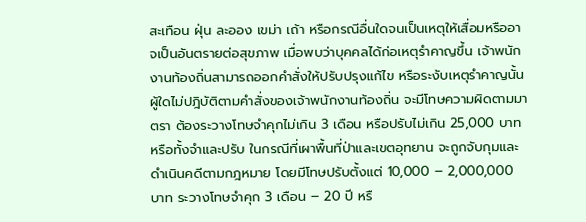สะเทือน ฝุ่น ละออง เขม่า เถ้า หรือกรณีอื่นใดจนเป็นเหตุให้เสื่อมหรืออาจเป็นอันตรายต่อสุขภาพ เมื่อพบว่าบุคคลได้ก่อเหตุรำคาญขึ้น เจ้าพนักงานท้องถิ่นสามารถออกคำสั่งให้ปรับปรุงแก้ไข หรือระงับเหตุรำคาญนั้น ผู้ใดไม่ปฎิบัติตามคำสั่งของเจ้าพนักงานท้องถิ่น จะมีโทษความผิดตามมาตรา ต้องระวางโทษจำคุกไม่เกิน 3 เดือน หรือปรับไม่เกิน 25,000 บาท หรือทั้งจำและปรับ ในกรณีที่เผาพื้นที่ป่าและเขตอุทยาน จะถูกจับกุมและดำเนินคดีตามกฎหมาย โดยมีโทษปรับตั้งแต่ 10,000 – 2,000,000 บาท ระวางโทษจำคุก 3 เดือน – 20 ปี หรื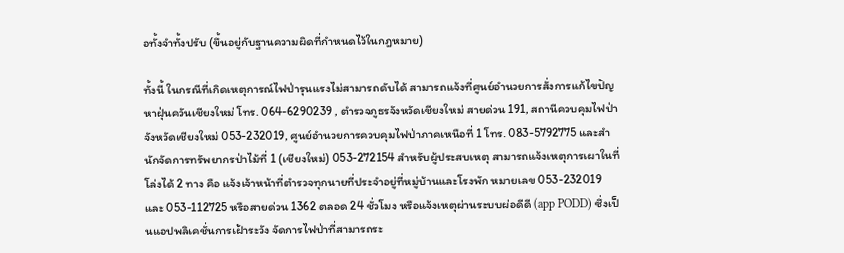อทั้งจำทั้งปรับ (ขึ้นอยู่กับฐานความผิดที่กำหนดไว้ในกฎหมาย)

ทั้งนี้ ในกรณีที่เกิดเหตุการณ์ไฟป่ารุนแรงไม่สามารถดับได้ สามารถแจ้งที่ศูนย์อำนวยการสั่งการแก้ไขปัญหาฝุ่นควันเชียงใหม่ โทร. 064-6290239 , ตำรวจภูธรจังหวัดเชียงใหม่ สายด่วน 191, สถานีควบคุมไฟป่าจังหวัดเชียงใหม่ 053-232019, ศูนย์อำนวยการควบคุมไฟป่าภาคเหนือที่ 1 โทร. 083-5792775 และสำนักจัดการทรัพยากรป่าไม้ที่ 1 (เชียงใหม่) 053-272154 สำหรับผู้ประสบเหตุ สามารถแจ้งเหตุการเผาในที่โล่งได้ 2 ทาง คือ แจ้งเจ้าหน้าที่ตำรวจทุกนายที่ประจำอยู่ที่หมู่บ้านและโรงพัก หมายเลข 053-232019 และ 053-112725 หรือสายด่วน 1362 ตลอด 24 ชั่วโมง หรือแจ้งเหตุผ่านระบบผ่อดีดี (app PODD) ซึ่งเป็นแอปพลิเคชั่นการเฝ้าระวัง จัดการไฟป่าที่สามารถระ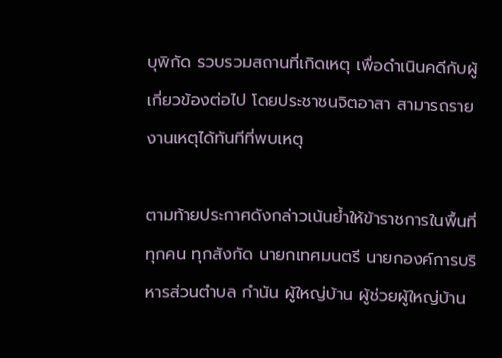บุพิกัด รวบรวมสถานที่เกิดเหตุ เพื่อดำเนินคดีกับผู้เกี่ยวข้องต่อไป โดยประชาชนจิตอาสา สามารถรายงานเหตุได้ทันทีที่พบเหตุ

ตามท้ายประกาศดังกล่าวเน้นย้ำให้ข้าราชการในพื้นที่ทุกคน ทุกสังกัด นายกเทศมนตรี นายกองค์การบริหารส่วนตำบล กำนัน ผู้ใหญ่บ้าน ผู้ช่วยผู้ใหญ่บ้าน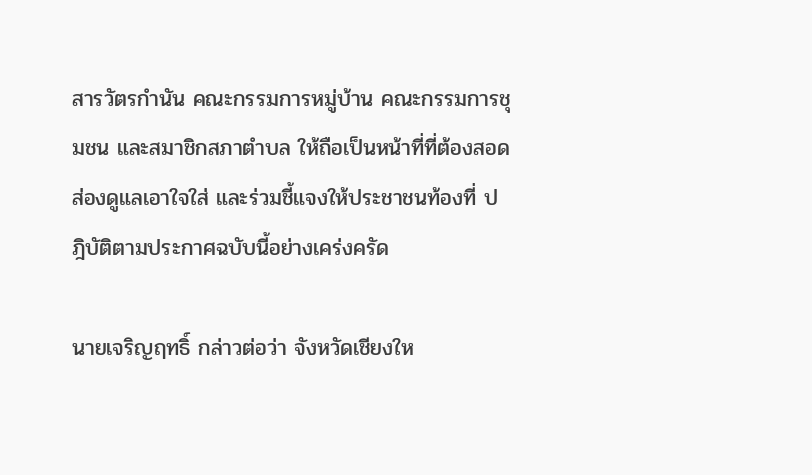สารวัตรกำนัน คณะกรรมการหมู่บ้าน คณะกรรมการชุมชน และสมาชิกสภาตำบล ให้ถือเป็นหน้าที่ที่ต้องสอดส่องดูแลเอาใจใส่ และร่วมชี้แจงให้ประชาชนท้องที่ ปฎิบัติตามประกาศฉบับนี้อย่างเคร่งครัด

นายเจริญฤทธิ์ กล่าวต่อว่า จังหวัดเชียงให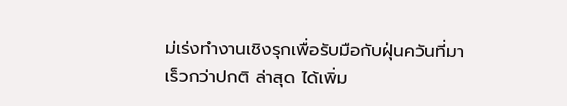ม่เร่งทำงานเชิงรุกเพื่อรับมือกับฝุ่นควันที่มาเร็วกว่าปกติ ล่าสุด ได้เพิ่ม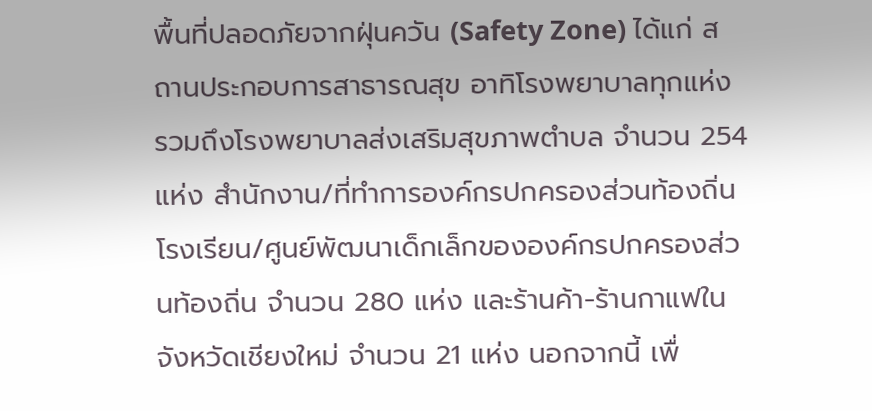พื้นที่ปลอดภัยจากฝุ่นควัน (Safety Zone) ได้แก่ สถานประกอบการสาธารณสุข อาทิโรงพยาบาลทุกแห่ง รวมถึงโรงพยาบาลส่งเสริมสุขภาพตำบล จำนวน 254 แห่ง สำนักงาน/ที่ทำการองค์กรปกครองส่วนท้องถิ่น โรงเรียน/ศูนย์พัฒนาเด็กเล็กขององค์กรปกครองส่วนท้องถิ่น จำนวน 280 แห่ง และร้านค้า-ร้านกาแฟในจังหวัดเชียงใหม่ จำนวน 21 แห่ง นอกจากนี้ เพื่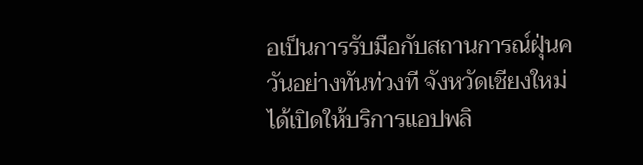อเป็นการรับมือกับสถานการณ์ฝุ่นควันอย่างทันท่วงที จังหวัดเชียงใหม่ได้เปิดให้บริการแอปพลิ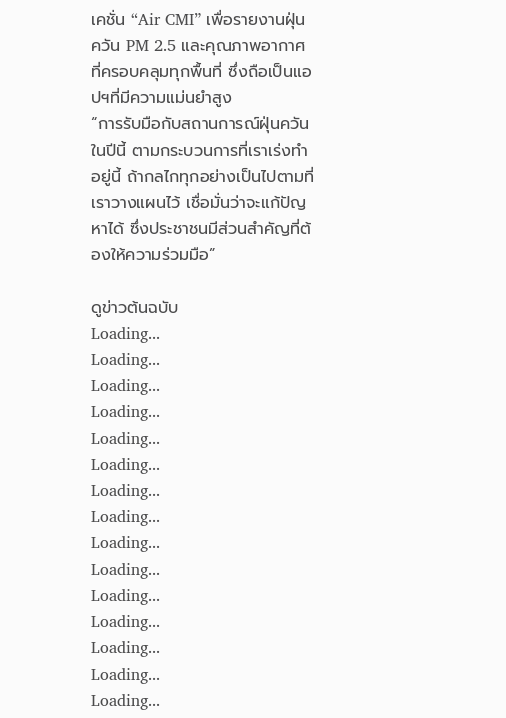เคชั่น “Air CMI” เพื่อรายงานฝุ่นควัน PM 2.5 และคุณภาพอากาศที่ครอบคลุมทุกพื้นที่ ซึ่งถือเป็นแอปฯที่มีความแม่นยำสูง
“การรับมือกับสถานการณ์ฝุ่นควันในปีนี้ ตามกระบวนการที่เราเร่งทำอยู่นี้ ถ้ากลไกทุกอย่างเป็นไปตามที่เราวางแผนไว้ เชื่อมั่นว่าจะแก้ปัญหาได้ ซึ่งประชาชนมีส่วนสำคัญที่ต้องให้ความร่วมมือ”

ดูข่าวต้นฉบับ
Loading...
Loading...
Loading...
Loading...
Loading...
Loading...
Loading...
Loading...
Loading...
Loading...
Loading...
Loading...
Loading...
Loading...
Loading...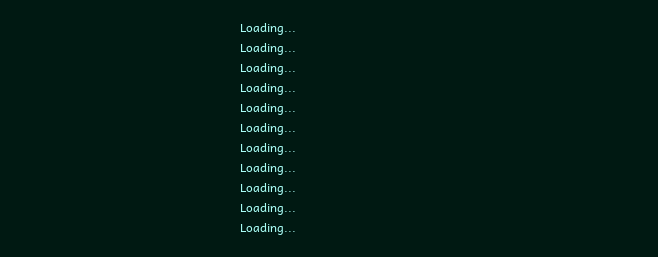Loading...
Loading...
Loading...
Loading...
Loading...
Loading...
Loading...
Loading...
Loading...
Loading...
Loading...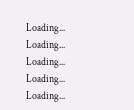Loading...
Loading...
Loading...
Loading...
Loading...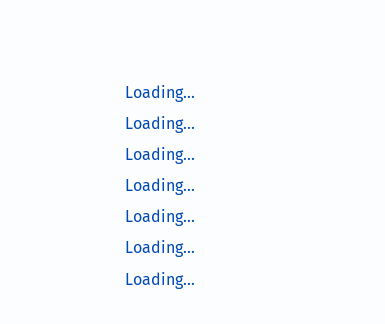Loading...
Loading...
Loading...
Loading...
Loading...
Loading...
Loading...